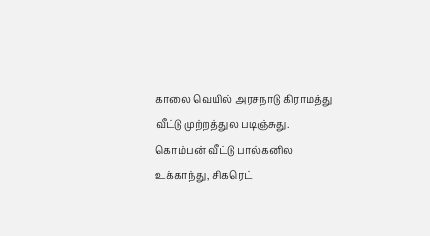காலை வெயில் அரசநாடு கிராமத்து வீட்டு முற்றத்துல படிஞ்சுது. கொம்பன் வீட்டு பால்கனில உக்காந்து, சிகரெட்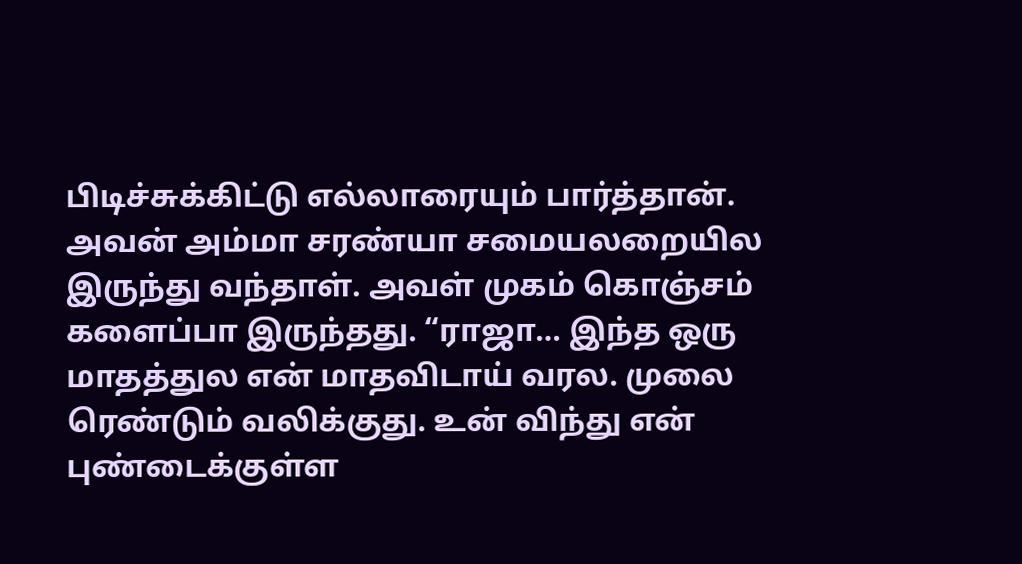பிடிச்சுக்கிட்டு எல்லாரையும் பார்த்தான். அவன் அம்மா சரண்யா சமையலறையில இருந்து வந்தாள். அவள் முகம் கொஞ்சம் களைப்பா இருந்தது. “ராஜா… இந்த ஒரு மாதத்துல என் மாதவிடாய் வரல. முலை ரெண்டும் வலிக்குது. உன் விந்து என் புண்டைக்குள்ள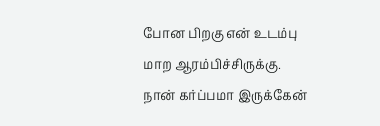போன பிறகு என் உடம்பு மாற ஆரம்பிச்சிருக்கு. நான் கர்ப்பமா இருக்கேன்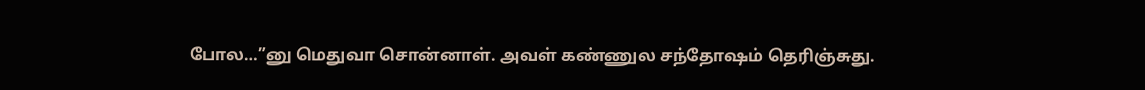போல…”னு மெதுவா சொன்னாள். அவள் கண்ணுல சந்தோஷம் தெரிஞ்சுது.